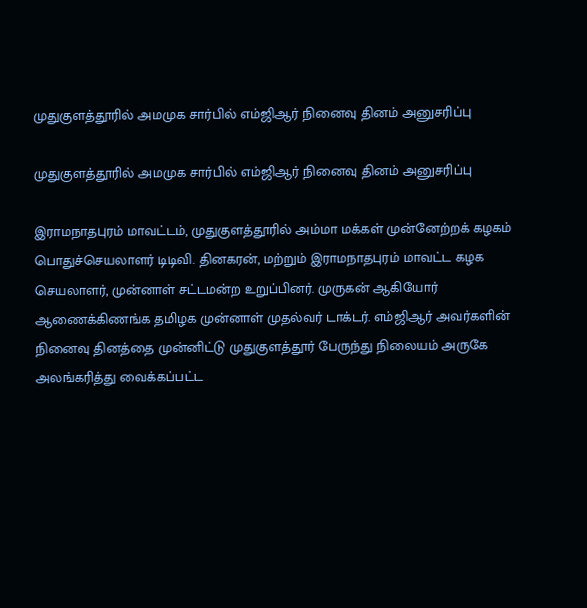முதுகுளத்தூரில் அமமுக சார்பில் எம்ஜிஆர் நினைவு தினம் அனுசரிப்பு

முதுகுளத்தூரில் அமமுக சார்பில் எம்ஜிஆர் நினைவு தினம் அனுசரிப்பு

இராமநாதபுரம் மாவட்டம், முதுகுளத்தூரில் அம்மா மக்கள் முன்னேற்றக் கழகம் பொதுச்செயலாளர் டிடிவி. தினகரன், மற்றும் இராமநாதபுரம் மாவட்ட கழக செயலாளர், முன்னாள் சட்டமன்ற உறுப்பினர். முருகன் ஆகியோர் ஆணைக்கிணங்க தமிழக முன்னாள் முதல்வர் டாக்டர். எம்ஜிஆர் அவர்களின் நினைவு தினத்தை முன்னிட்டு முதுகுளத்தூர் பேருந்து நிலையம் அருகே அலங்கரித்து வைக்கப்பட்ட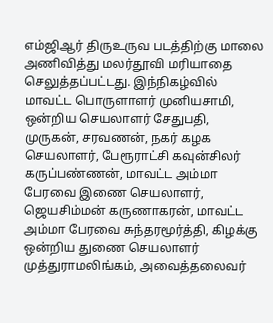எம்ஜிஆர் திருஉருவ படத்திற்கு மாலை அணிவித்து மலர்தூவி மரியாதை செலுத்தப்பட்டது. இந்நிகழ்வில் மாவட்ட பொருளாளர் முனியசாமி, ஒன்றிய செயலாளர் சேதுபதி, முருகன், சரவணன், நகர் கழக செயலாளர், பேரூராட்சி கவுன்சிலர் கருப்பண்ணன், மாவட்ட அம்மா பேரவை இணை செயலாளர், ஜெயசிம்மன் கருணாகரன், மாவட்ட அம்மா பேரவை சுந்தரமூர்த்தி, கிழக்கு ஒன்றிய துணை செயலாளர் முத்துராமலிங்கம், அவைத்தலைவர்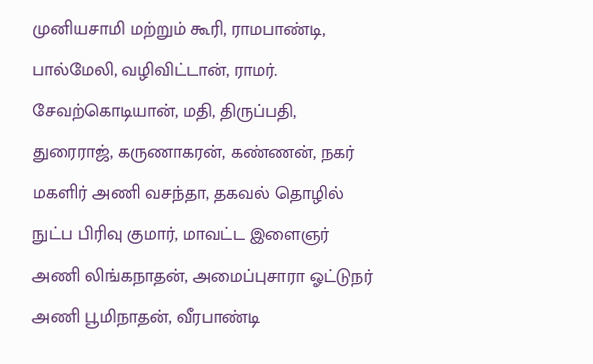முனியசாமி மற்றும் கூரி, ராமபாண்டி, பால்மேலி, வழிவிட்டான், ராமர். சேவற்கொடியான், மதி, திருப்பதி, துரைராஜ், கருணாகரன், கண்ணன், நகர் மகளிர் அணி வசந்தா, தகவல் தொழில் நுட்ப பிரிவு குமார், மாவட்ட இளைஞர் அணி லிங்கநாதன், அமைப்புசாரா ஓட்டுநர் அணி பூமிநாதன், வீரபாண்டி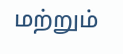மற்றும்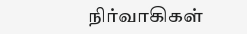நிர்வாகிகள்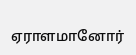ஏராளமானோர்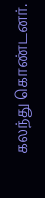கலந்து கொண்டனர்.